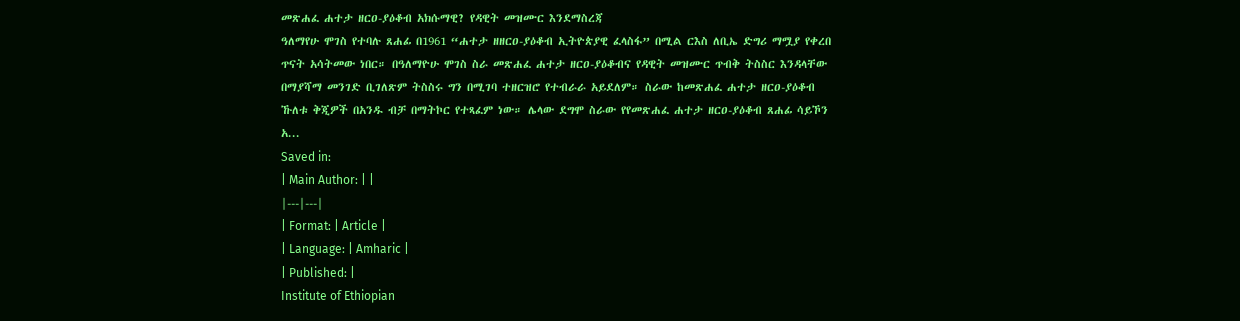መጽሐፈ ሐተታ ዘርዐ-ያዕቆብ አክሱማዊ? የዳዊት መዝሙር እንደማስረጃ
ዓለማየሁ ሞገስ የተባሉ ጸሐፊ በ1961 “ሐተታ ዘዘርዐ-ያዕቆብ ኢትዮጵያዊ ፈላስፋ” በሚል ርእስ ለቢኤ ድግሪ ማሟያ የቀረበ ጥናት አሳትመው ነበር። በዓለማዮሁ ሞገስ ስራ መጽሐፈ ሐተታ ዘርዐ-ያዕቆብና የዳዊት መዝሙር ጥብቅ ትስስር እንዳላቸው በማያሻማ መንገድ ቢገለጽም ትስስሩ ግን በሚገባ ተዘርዝሮ የተብራራ አይደለም። ስራው ከመጽሐፈ ሐተታ ዘርዐ-ያዕቆብ ኹለቱ ቅጂዎች በአንዱ ብቻ በማትኮር የተጻፈም ነው። ሌላው ደግሞ ስራው የየመጽሐፈ ሐተታ ዘርዐ-ያዕቆብ ጸሐፊ ሳይኾን አ...
Saved in:
| Main Author: | |
|---|---|
| Format: | Article |
| Language: | Amharic |
| Published: |
Institute of Ethiopian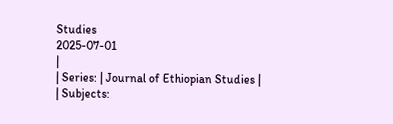Studies
2025-07-01
|
| Series: | Journal of Ethiopian Studies |
| Subjects: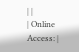| |
| Online Access: |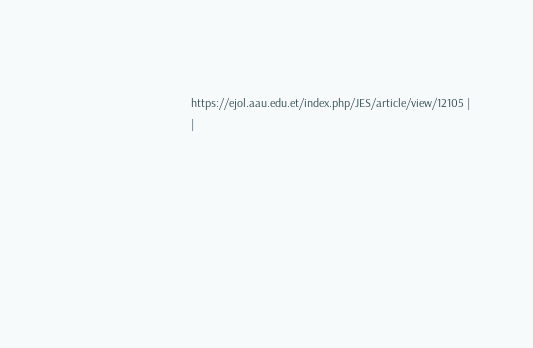https://ejol.aau.edu.et/index.php/JES/article/view/12105 |
|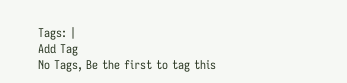Tags: |
Add Tag
No Tags, Be the first to tag this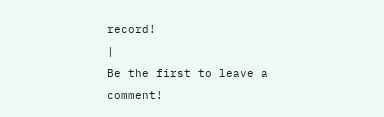record!
|
Be the first to leave a comment!